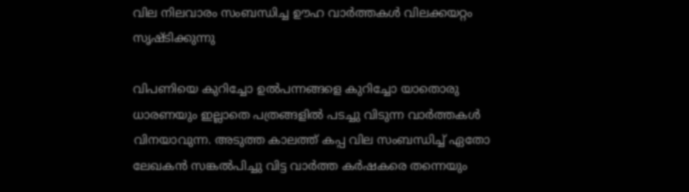വില നിലവാരം സംബന്ധിച്ച ഊഹ വാർത്തകൾ വിലക്കയറ്റം സൃഷ്ടിക്കുന്നു

വിപണിയെ കുറിച്ചോ ഉൽപന്നങ്ങളെ കുറിച്ചോ യാതൊരു ധാരണയും ഇല്ലാതെ പത്രങ്ങളിൽ പടച്ചു വിടുന്ന വാർത്തകൾ വിനയാവുന്ന. അടുത്ത കാലത്ത് കപ്പ വില സംബന്ധിച്ച് ഏതോ ലേഖകൻ സങ്കൽപിച്ചു വിട്ട വാർത്ത കർഷകരെ തന്നെയും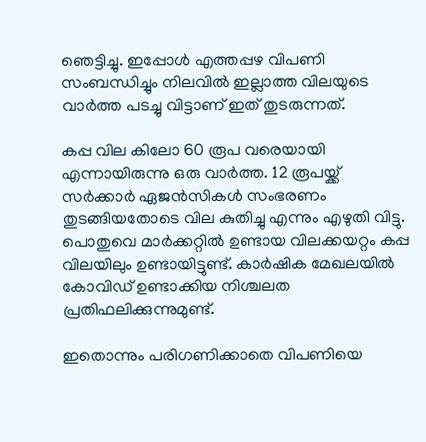ഞെട്ടിച്ചു. ഇപ്പോൾ എത്തപ്പഴ വിപണി സംബന്ധിച്ചും നിലവിൽ ഇല്ലാത്ത വിലയുടെ വാർത്ത പടച്ചു വിട്ടാണ് ഇത് തുടരുന്നത്.

കപ്പ വില കിലോ 60 രൂപ വരെയായി എന്നായിരുന്നു ഒരു വാർത്ത. 12 രൂപയ്ക്ക് സർക്കാർ ഏജൻസികൾ സംഭരണം തുടങ്ങിയതോടെ വില കുതിച്ചു എന്നും എഴുതി വിട്ടു. പൊതുവെ മാർക്കറ്റിൽ ഉണ്ടായ വിലക്കയറ്റം കപ്പ വിലയിലും ഉണ്ടായിട്ടുണ്ട്. കാർഷിക മേഖലയിൽ കോവിഡ് ഉണ്ടാക്കിയ നിശ്ചലത പ്രതിഫലിക്കുന്നുമുണ്ട്.

ഇതൊന്നും പരിഗണിക്കാതെ വിപണിയെ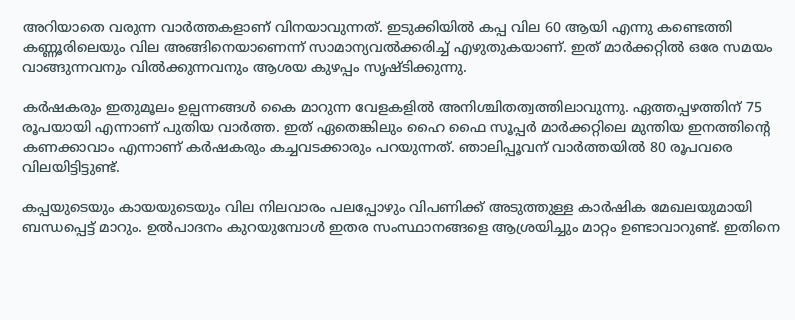അറിയാതെ വരുന്ന വാർത്തകളാണ് വിനയാവുന്നത്. ഇടുക്കിയിൽ കപ്പ വില 60 ആയി എന്നു കണ്ടെത്തി കണ്ണൂരിലെയും വില അങ്ങിനെയാണെന്ന് സാമാന്യവൽക്കരിച്ച് എഴുതുകയാണ്. ഇത് മാർക്കറ്റിൽ ഒരേ സമയം വാങ്ങുന്നവനും വിൽക്കുന്നവനും ആശയ കുഴപ്പം സൃഷ്ടിക്കുന്നു.

കർഷകരും ഇതുമൂലം ഉല്പന്നങ്ങൾ കൈ മാറുന്ന വേളകളിൽ അനിശ്ചിതത്വത്തിലാവുന്നു. ഏത്തപ്പഴത്തിന് 75 രൂപയായി എന്നാണ് പുതിയ വാർത്ത. ഇത് ഏതെങ്കിലും ഹൈ ഫൈ സൂപ്പർ മാർക്കറ്റിലെ മുന്തിയ ഇനത്തിൻ്റെ കണക്കാവാം എന്നാണ് കർഷകരും കച്ചവടക്കാരും പറയുന്നത്. ഞാലിപ്പൂവന് വാർത്തയിൽ 80 രൂപവരെ വിലയിട്ടിട്ടുണ്ട്.

കപ്പയുടെയും കായയുടെയും വില നിലവാരം പലപ്പോഴും വിപണിക്ക് അടുത്തുള്ള കാർഷിക മേഖലയുമായി ബന്ധപ്പെട്ട് മാറും. ഉൽപാദനം കുറയുമ്പോൾ ഇതര സംസ്ഥാനങ്ങളെ ആശ്രയിച്ചും മാറ്റം ഉണ്ടാവാറുണ്ട്. ഇതിനെ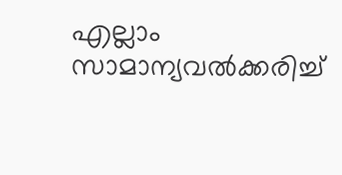എല്ലാം സാമാന്യവൽക്കരിച്ച്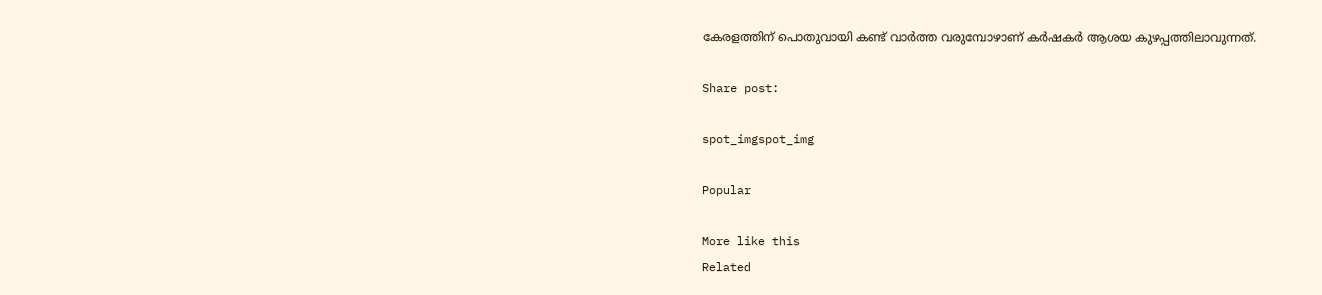കേരളത്തിന് പൊതുവായി കണ്ട് വാർത്ത വരുമ്പോഴാണ് കർഷകർ ആശയ കുഴപ്പത്തിലാവുന്നത്.

Share post:

spot_imgspot_img

Popular

More like this
Related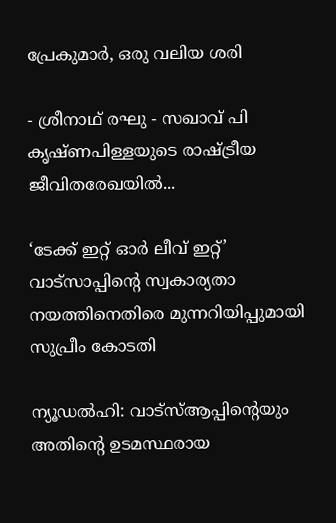പ്രേകുമാർ, ഒരു വലിയ ശരി

- ശ്രീനാഥ് രഘു - സഖാവ് പി കൃഷ്ണപിള്ളയുടെ രാഷ്ട്രീയ ജീവിതരേഖയിൽ...

‘ടേക്ക് ഇറ്റ് ഓർ ലീവ് ഇറ്റ്’ വാട്സാപ്പിന്റെ സ്വകാര്യതാ നയത്തിനെതിരെ മുന്നറിയിപ്പുമായി സുപ്രീം കോടതി

ന്യൂഡൽഹി: വാട്‌സ്ആപ്പിന്റെയും അതിന്റെ ഉടമസ്ഥരായ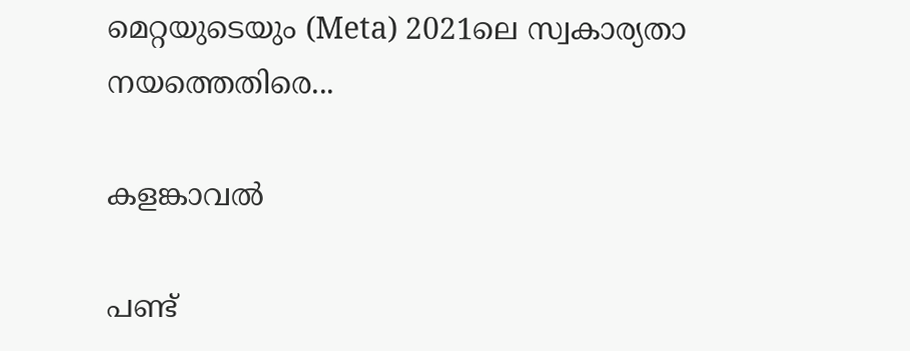മെറ്റയുടെയും (Meta) 2021ലെ സ്വകാര്യതാ നയത്തെതിരെ...

കളങ്കാവൽ

പണ്ട്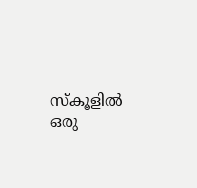സ്കൂളിൽ ഒരു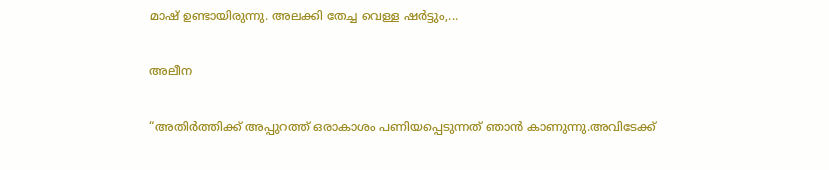മാഷ് ഉണ്ടായിരുന്നു. അലക്കി തേച്ച വെള്ള ഷർട്ടും,...

അലീന

“അതിര്‍ത്തിക്ക് അപ്പുറത്ത് ഒരാകാശം പണിയപ്പെടുന്നത് ഞാന്‍ കാണുന്നു.അവിടേക്ക്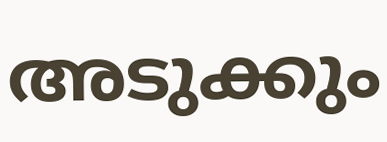അടുക്കും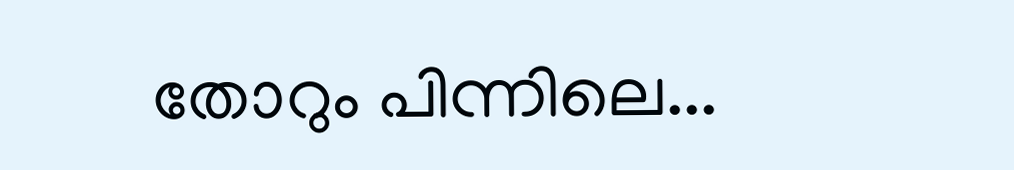തോറും പിന്നിലെ...